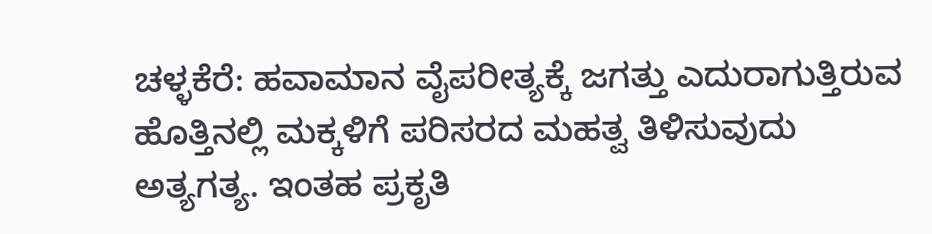ಚಳ್ಳಕೆರೆ: ಹವಾಮಾನ ವೈಪರೀತ್ಯಕ್ಕೆ ಜಗತ್ತು ಎದುರಾಗುತ್ತಿರುವ ಹೊತ್ತಿನಲ್ಲಿ ಮಕ್ಕಳಿಗೆ ಪರಿಸರದ ಮಹತ್ವ ತಿಳಿಸುವುದು ಅತ್ಯಗತ್ಯ. ಇಂತಹ ಪ್ರಕೃತಿ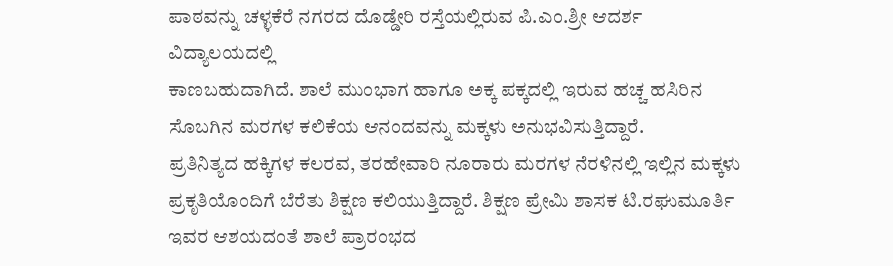ಪಾಠವನ್ನು ಚಳ್ಳಕೆರೆ ನಗರದ ದೊಡ್ಡೇರಿ ರಸ್ತೆಯಲ್ಲಿರುವ ಪಿ.ಎಂ.ಶ್ರೀ ಆದರ್ಶ ವಿದ್ಯಾಲಯದಲ್ಲಿ
ಕಾಣಬಹುದಾಗಿದೆ. ಶಾಲೆ ಮುಂಭಾಗ ಹಾಗೂ ಅಕ್ಕ ಪಕ್ಕದಲ್ಲಿ ಇರುವ ಹಚ್ಚ ಹಸಿರಿನ ಸೊಬಗಿನ ಮರಗಳ ಕಲಿಕೆಯ ಆನಂದವನ್ನು ಮಕ್ಕಳು ಅನುಭವಿಸುತ್ತಿದ್ದಾರೆ.
ಪ್ರತಿನಿತ್ಯದ ಹಕ್ಕಿಗಳ ಕಲರವ, ತರಹೇವಾರಿ ನೂರಾರು ಮರಗಳ ನೆರಳಿನಲ್ಲಿ ಇಲ್ಲಿನ ಮಕ್ಕಳು ಪ್ರಕೃತಿಯೊಂದಿಗೆ ಬೆರೆತು ಶಿಕ್ಷಣ ಕಲಿಯುತ್ತಿದ್ದಾರೆ. ಶಿಕ್ಷಣ ಪ್ರೇಮಿ ಶಾಸಕ ಟಿ.ರಘುಮೂರ್ತಿ ಇವರ ಆಶಯದಂತೆ ಶಾಲೆ ಪ್ರಾರಂಭದ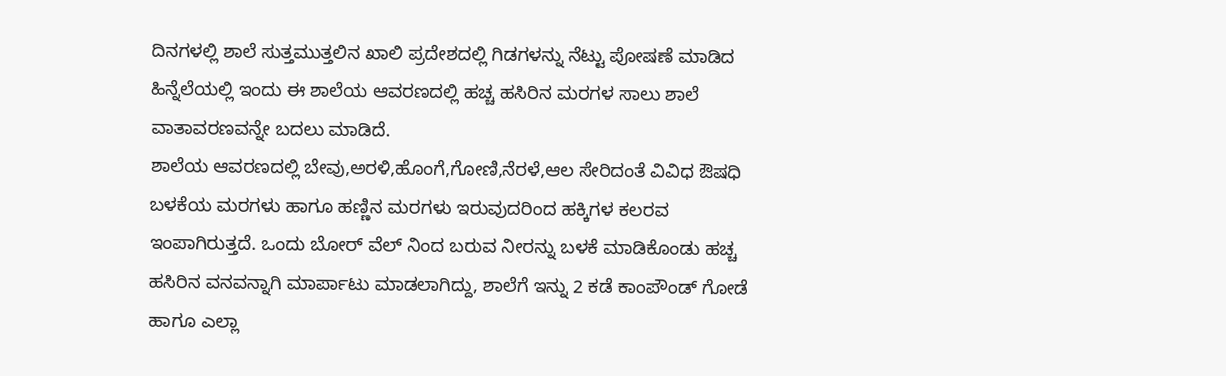ದಿನಗಳಲ್ಲಿ ಶಾಲೆ ಸುತ್ತಮುತ್ತಲಿನ ಖಾಲಿ ಪ್ರದೇಶದಲ್ಲಿ ಗಿಡಗಳನ್ನು ನೆಟ್ಟು ಪೋಷಣೆ ಮಾಡಿದ ಹಿನ್ನೆಲೆಯಲ್ಲಿ ಇಂದು ಈ ಶಾಲೆಯ ಆವರಣದಲ್ಲಿ ಹಚ್ಚ ಹಸಿರಿನ ಮರಗಳ ಸಾಲು ಶಾಲೆ ವಾತಾವರಣವನ್ನೇ ಬದಲು ಮಾಡಿದೆ.
ಶಾಲೆಯ ಆವರಣದಲ್ಲಿ ಬೇವು,ಅರಳಿ,ಹೊಂಗೆ,ಗೋಣಿ,ನೆರಳೆ,ಆಲ ಸೇರಿದಂತೆ ವಿವಿಧ ಔಷಧಿ ಬಳಕೆಯ ಮರಗಳು ಹಾಗೂ ಹಣ್ಣಿನ ಮರಗಳು ಇರುವುದರಿಂದ ಹಕ್ಕಿಗಳ ಕಲರವ ಇಂಪಾಗಿರುತ್ತದೆ. ಒಂದು ಬೋರ್ ವೆಲ್ ನಿಂದ ಬರುವ ನೀರನ್ನು ಬಳಕೆ ಮಾಡಿಕೊಂಡು ಹಚ್ಚ ಹಸಿರಿನ ವನವನ್ನಾಗಿ ಮಾರ್ಪಾಟು ಮಾಡಲಾಗಿದ್ದು, ಶಾಲೆಗೆ ಇನ್ನು 2 ಕಡೆ ಕಾಂಪೌಂಡ್ ಗೋಡೆ ಹಾಗೂ ಎಲ್ಲಾ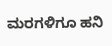ಮರಗಳಿಗೂ ಹನಿ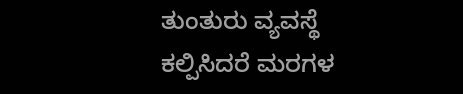ತುಂತುರು ವ್ಯವಸ್ಥೆ ಕಲ್ಪಿಸಿದರೆ ಮರಗಳ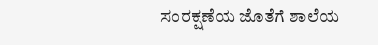ಸಂರಕ್ಷಣೆಯ ಜೊತೆಗೆ ಶಾಲೆಯ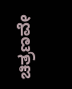ಚಿತ್ರಣವೇ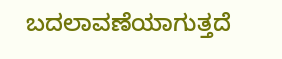ಬದಲಾವಣೆಯಾಗುತ್ತದೆ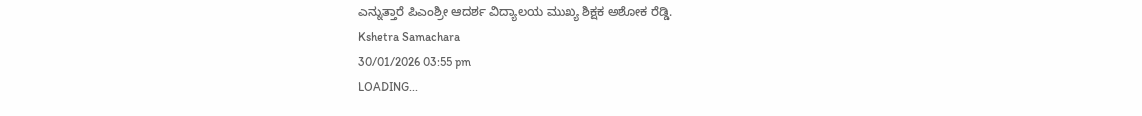ಎನ್ನುತ್ತಾರೆ ಪಿಎಂಶ್ರೀ ಆದರ್ಶ ವಿದ್ಯಾಲಯ ಮುಖ್ಯ ಶಿಕ್ಷಕ ಅಶೋಕ ರೆಡ್ಡಿ.
Kshetra Samachara
30/01/2026 03:55 pm
LOADING...